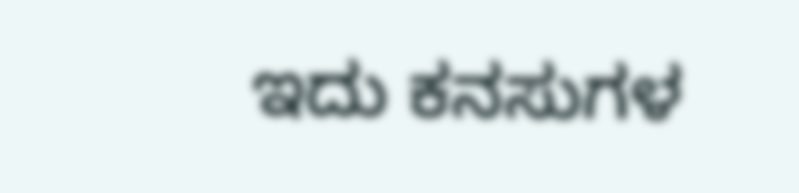ಇದು ಕನಸುಗಳ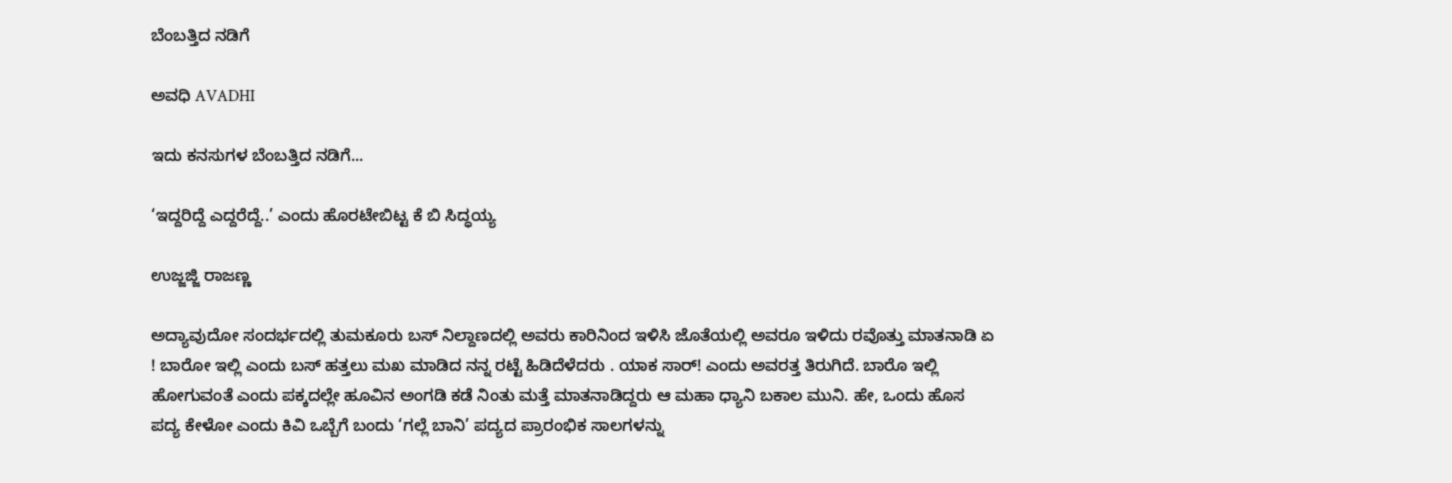ಬೆಂಬತ್ತಿದ ನಡಿಗೆ‍

ಅವಧಿ AVADHI

ಇದು ಕನಸುಗಳ ಬೆಂಬತ್ತಿದ ನಡಿಗೆ...

‘ಇದ್ದರಿದ್ದೆ ಎದ್ದರೆದ್ದೆ..’ ಎಂದು ಹೊರಟೇಬಿಟ್ಟ ಕೆ ಬಿ ಸಿದ್ಧಯ್ಯ

ಉಜ್ಜಜ್ಜಿ ರಾಜಣ್ಣ

ಅದ್ಯಾವುದೋ ಸಂದರ್ಭದಲ್ಲಿ ತುಮಕೂರು ಬಸ್ ನಿಲ್ದಾಣದಲ್ಲಿ ಅವರು ಕಾರಿನಿಂದ ಇಳಿಸಿ ಜೊತೆಯಲ್ಲಿ ಅವರೂ ಇಳಿದು ರವೊತ್ತು ಮಾತನಾಡಿ ಏ ! ಬಾರೋ ಇಲ್ಲಿ ಎಂದು ಬಸ್ ಹತ್ತಲು ಮಖ ಮಾಡಿದ ನನ್ನ ರಟ್ಟೆ ಹಿಡಿದೆಳೆದರು . ಯಾಕ ಸಾರ್! ಎಂದು ಅವರತ್ತ ತಿರುಗಿದೆ. ಬಾರೊ ಇಲ್ಲಿ ಹೋಗುವಂತೆ ಎಂದು ಪಕ್ಕದಲ್ಲೇ ಹೂವಿನ ಅಂಗಡಿ ಕಡೆ ನಿಂತು ಮತ್ತೆ ಮಾತನಾಡಿದ್ದರು ಆ ಮಹಾ ಧ್ಯಾನಿ ಬಕಾಲ ಮುನಿ. ಹೇ, ಒಂದು ಹೊಸ ಪದ್ಯ ಕೇಳೋ ಎಂದು ಕಿವಿ ಒಬ್ಬೆಗೆ ಬಂದು ‘ಗಲ್ಲೆ ಬಾನಿ’ ಪದ್ಯದ ಪ್ರಾರಂಭಿಕ ಸಾಲಗಳನ್ನು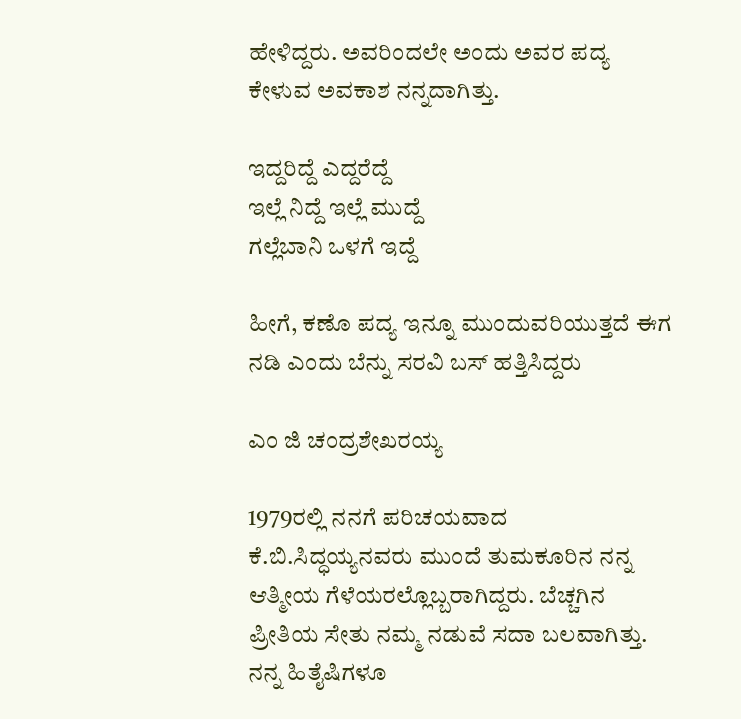ಹೇಳಿದ್ದರು. ಅವರಿಂದಲೇ ಅಂದು ಅವರ ಪದ್ಯ ಕೇಳುವ ಅವಕಾಶ ನನ್ನದಾಗಿತ್ತು.

ಇದ್ದರಿದ್ದೆ ಎದ್ದರೆದ್ದೆ
ಇಲ್ಲೆ ನಿದ್ದೆ ಇಲ್ಲೆ ಮುದ್ದೆ
ಗಲ್ಲೆಬಾನಿ ಒಳಗೆ ಇದ್ದೆ

ಹೀಗೆ, ಕಣೊ ಪದ್ಯ ಇನ್ನೂ ಮುಂದುವರಿಯುತ್ತದೆ ಈಗ ನಡಿ ಎಂದು ಬೆನ್ನು ಸರವಿ ಬಸ್ ಹತ್ತಿಸಿದ್ದರು

ಎಂ ಜಿ ಚಂದ್ರಶೇಖರಯ್ಯ

1979ರಲ್ಲಿ ನನಗೆ ಪರಿಚಯವಾದ ಕೆ.ಬಿ.ಸಿದ್ಧಯ್ಯನವರು‌ ಮುಂದೆ ತುಮಕೂರಿನ ನನ್ನ ಆತ್ಮೀಯ ಗೆಳೆಯರಲ್ಲೊಬ್ಬರಾಗಿದ್ದರು. ಬೆಚ್ಚಗಿನ ಪ್ರೀತಿಯ ಸೇತು ನಮ್ಮ ನಡುವೆ ಸದಾ ಬಲವಾಗಿತ್ತು. ನನ್ನ ಹಿತೈಷಿಗಳೂ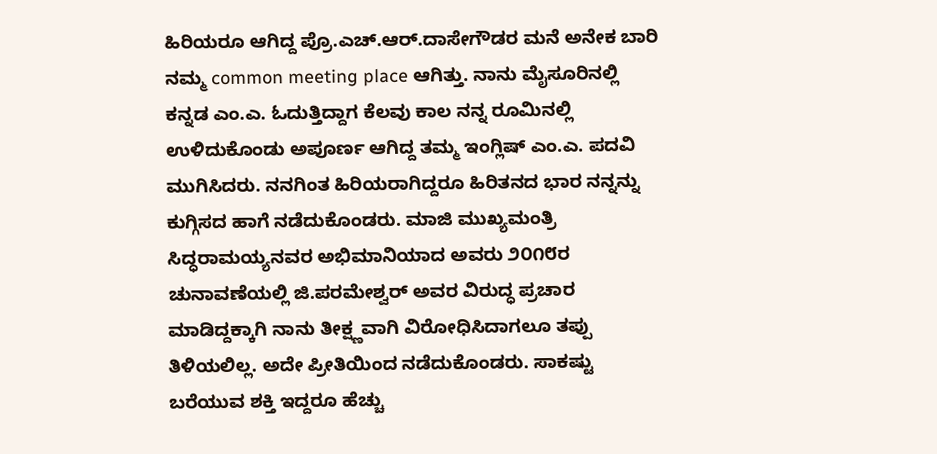ಹಿರಿಯರೂ ಆಗಿದ್ದ ಪ್ರೊ.ಎಚ್.ಆರ್.ದಾಸೇಗೌಡರ ಮನೆ ಅನೇಕ ಬಾರಿ ನಮ್ಮ common meeting place ಆಗಿತ್ತು. ನಾನು ಮೈಸೂರಿನಲ್ಲಿ ಕನ್ನಡ ಎಂ.ಎ. ಓದುತ್ತಿದ್ದಾಗ ಕೆಲವು ಕಾಲ ನನ್ನ ರೂಮಿನಲ್ಲಿ ಉಳಿದುಕೊಂಡು ಅಪೂರ್ಣ ಆಗಿದ್ದ ತಮ್ಮ ಇಂಗ್ಲಿಷ್ ಎಂ.ಎ. ಪದವಿ ಮುಗಿಸಿದರು. ನನಗಿಂತ ಹಿರಿಯರಾಗಿದ್ದರೂ ಹಿರಿತನದ ಭಾರ ನನ್ನನ್ನು ಕುಗ್ಗಿಸದ ಹಾಗೆ ನಡೆದುಕೊಂಡರು. ಮಾಜಿ‌ ಮುಖ್ಯಮಂತ್ರಿ ಸಿದ್ಧರಾಮಯ್ಯನವರ ಅಭಿಮಾನಿಯಾದ ಅವರು ೨೦೧೮ರ ಚುನಾವಣೆಯಲ್ಲಿ ಜಿ.ಪರಮೇಶ್ವರ್‌ ಅವರ ವಿರುದ್ಧ ಪ್ರಚಾರ ಮಾಡಿದ್ದಕ್ಕಾಗಿ ನಾನು ತೀಕ್ಷ್ಣವಾಗಿ ವಿರೋಧಿಸಿದಾಗಲೂ ತಪ್ಪು ತಿಳಿಯಲಿಲ್ಲ. ಅದೇ ಪ್ರೀತಿಯಿಂದ ನಡೆದುಕೊಂಡರು. ಸಾಕಷ್ಟು ಬರೆಯುವ ಶಕ್ತಿ ಇದ್ದರೂ ಹೆಚ್ಚು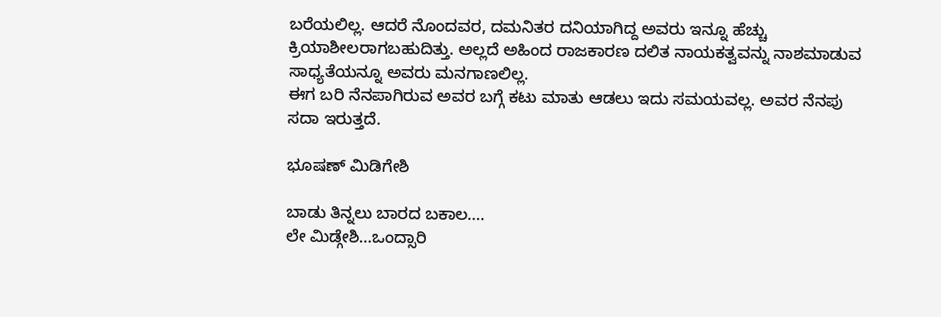ಬರೆಯಲಿಲ್ಲ. ಆದರೆ ನೊಂದವರ, ದಮನಿತರ ದನಿಯಾಗಿದ್ದ ಅವರು ಇನ್ನೂ ಹೆಚ್ಚು ಕ್ರಿಯಾಶೀಲರಾಗಬಹುದಿತ್ತು. ಅಲ್ಲದೆ ಅಹಿಂದ ರಾಜಕಾರಣ ದಲಿತ ನಾಯಕತ್ವವನ್ನು ನಾಶಮಾಡುವ ಸಾಧ್ಯತೆಯನ್ನೂ ಅವರು ಮನಗಾಣಲಿಲ್ಲ.
ಈಗ ಬರಿ ನೆನಪಾಗಿರುವ ಅವರ ಬಗ್ಗೆ ಕಟು ಮಾತು ಆಡಲು ಇದು ಸಮಯವಲ್ಲ. ಅವರ ನೆನಪು ಸದಾ ಇರುತ್ತದೆ.

ಭೂಷಣ್ ಮಿಡಿಗೇಶಿ

ಬಾಡು ತಿನ್ನಲು ಬಾರದ ಬಕಾಲ….
ಲೇ ಮಿಡ್ಗೇಶಿ…ಒಂದ್ಸಾರಿ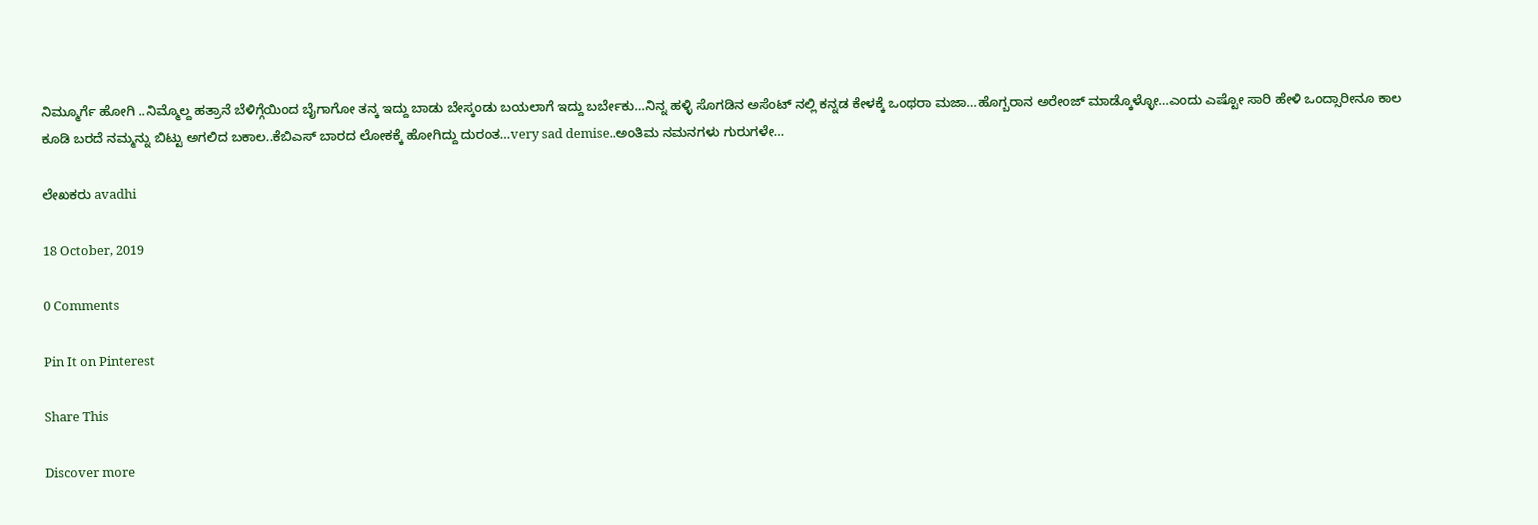ನಿಮ್ಮೂರ್ಗೆ ಹೋಗಿ ..ನಿಮ್ಮೊಲ್ದ ಹತ್ರಾನೆ ಬೆಳಿಗ್ಗೆಯಿಂದ ಬೈಗಾಗೋ ತನ್ಕ ಇದ್ದು ಬಾಡು ಬೇಸ್ಕಂಡು ಬಯಲಾಗೆ ಇದ್ದು ಬರ್ಬೇಕು…ನಿನ್ನ ಹಳ್ಳಿ ಸೊಗಡಿನ ಅಸೆಂಟ್ ನಲ್ಲಿ ಕನ್ನಡ ಕೇಳಕ್ಕೆ ಒಂಥರಾ ಮಜಾ…ಹೊಗ್ಬರಾನ ಅರೇಂಜ್ ಮಾಡ್ಕೊಳ್ಳೋ…ಎಂದು ಎಷ್ಟೋ ಸಾರಿ ಹೇಳಿ ಒಂದ್ಸಾರೀನೂ ಕಾಲ ಕೂಡಿ ಬರದೆ ನಮ್ಮನ್ನು ಬಿಟ್ಟು ಅಗಲಿದ ಬಕಾಲ..ಕೆಬಿಎಸ್ ಬಾರದ ಲೋಕಕ್ಕೆ ಹೋಗಿದ್ದು ದುರಂತ…very sad demise..ಅಂತಿಮ ನಮನಗಳು ಗುರುಗಳೇ…

ಲೇಖಕರು avadhi

18 October, 2019

0 Comments

Pin It on Pinterest

Share This

Discover more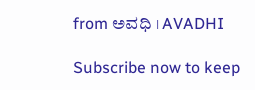from ಅವಧಿ । AVADHI

Subscribe now to keep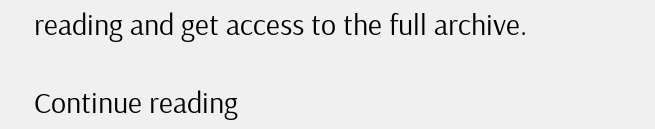reading and get access to the full archive.

Continue reading